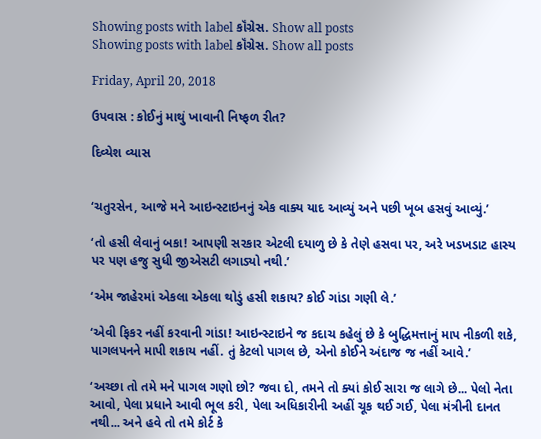Showing posts with label કૉંગ્રેસ. Show all posts
Showing posts with label કૉંગ્રેસ. Show all posts

Friday, April 20, 2018

ઉપવાસ : કોઈનું માથું ખાવાની નિષ્ફળ રીત?

દિવ્યેશ વ્યાસ


‘ચતુરસેન, આજે મને આઇન્સ્ટાઇનનું એક વાક્ય યાદ આવ્યું અને પછી ખૂબ હસવું આવ્યું.’

‘તો હસી લેવાનું બકા! આપણી સરકાર એટલી દયાળુ છે કે તેણે હસવા પર, અરે ખડખડાટ હાસ્ય પર પણ હજુ સુધી જીએસટી લગાડ્યો નથી.’

‘એમ જાહેરમાં એકલા એકલા થોડું હસી શકાય? કોઈ ગાંડા ગણી લે.’

‘એવી ફિકર નહીં કરવાની ગાંડા! આઇન્સ્ટાઇને જ કદાચ કહેલું છે કે બુદ્ધિમત્તાનું માપ નીકળી શકે, પાગલપનને માપી શકાય નહીં. તું કેટલો પાગલ છે, એનો કોઈને અંદાજ જ નહીં આવે.’

‘અચ્છા તો તમે મને પાગલ ગણો છો? જવા દો, તમને તો ક્યાં કોઈ સારા જ લાગે છે... પેલો નેતા આવો, પેલા પ્રધાને આવી ભૂલ કરી, પેલા અધિકારીની અહીં ચૂક થઈ ગઈ, પેલા મંત્રીની દાનત નથી... અને હવે તો તમે કોર્ટ કે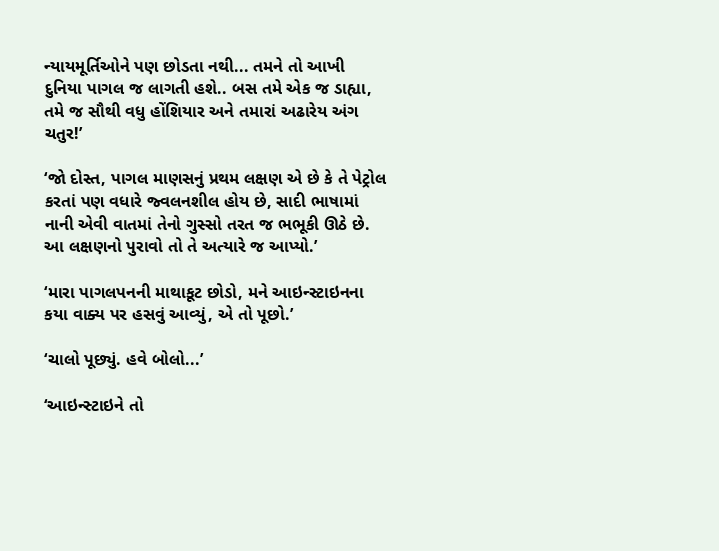ન્યાયમૂર્તિઓને પણ છોડતા નથી... તમને તો આખી દુનિયા પાગલ જ લાગતી હશે.. બસ તમે એક જ ડાહ્યા, તમે જ સૌથી વધુ હોંશિયાર અને તમારાં અઢારેય અંગ ચતુર!’

‘જો દોસ્ત, પાગલ માણસનું પ્રથમ લક્ષણ એ છે કે તે પેટ્રોલ કરતાં પણ વધારે જ્વલનશીલ હોય છે, સાદી ભાષામાં નાની એવી વાતમાં તેનો ગુસ્સો તરત જ ભભૂકી ઊઠે છે. આ લક્ષણનો પુરાવો તો તે અત્યારે જ આપ્યો.’

‘મારા પાગલપનની માથાકૂટ છોડો, મને આઇન્સ્ટાઇનના કયા વાક્ય પર હસવું આવ્યું, એ તો પૂછો.’

‘ચાલો પૂછ્યું. હવે બોલો...’

‘આઇન્સ્ટાઇને તો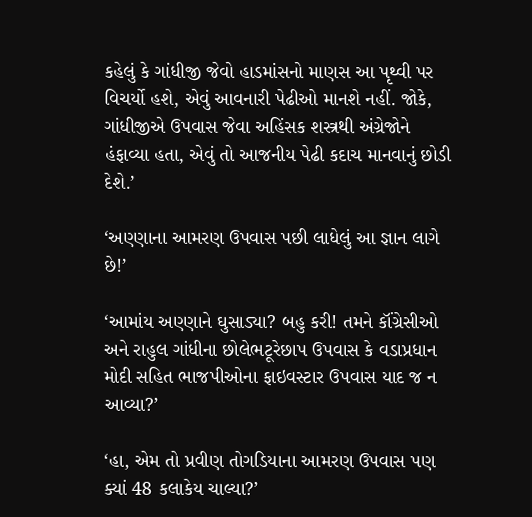કહેલું કે ગાંધીજી જેવો હાડમાંસનો માણસ આ પૃથ્વી પર વિચર્યો હશે, એવું આવનારી પેઢીઓ માનશે નહીં. જોકે, ગાંધીજીએ ઉપવાસ જેવા અહિંસક શસ્ત્રથી અંગ્રેજોને હંફાવ્યા હતા, એવું તો આજનીય પેઢી કદાચ માનવાનું છોડી દેશે.’

‘અણ્ણાના આમરણ ઉપવાસ પછી લાધેલું આ જ્ઞાન લાગે છે!’

‘આમાંય અણ્ણાને ઘુસાડ્યા? બહુ કરી! તમને કૉંગ્રેસીઓ અને રાહુલ ગાંધીના છોલેભટૂરેછાપ ઉપવાસ કે વડાપ્રધાન મોદી સહિત ભાજપીઓના ફાઇવસ્ટાર ઉપવાસ યાદ જ ન આવ્યા?’

‘હા, એમ તો પ્રવીણ તોગડિયાના આમરણ ઉપવાસ પણ ક્યાં 48 કલાકેય ચાલ્યા?’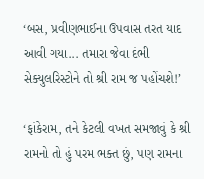‘બસ, પ્રવીણભાઈના ઉપવાસ તરત યાદ આવી ગયા... તમારા જેવા દંભી સેક્યુલરિસ્ટોને તો શ્રી રામ જ પહોંચશે!’

‘ફાંકેરામ, તને કેટલી વખત સમજાવું કે શ્રી રામનો તો હું પરમ ભક્ત છું, પણ રામના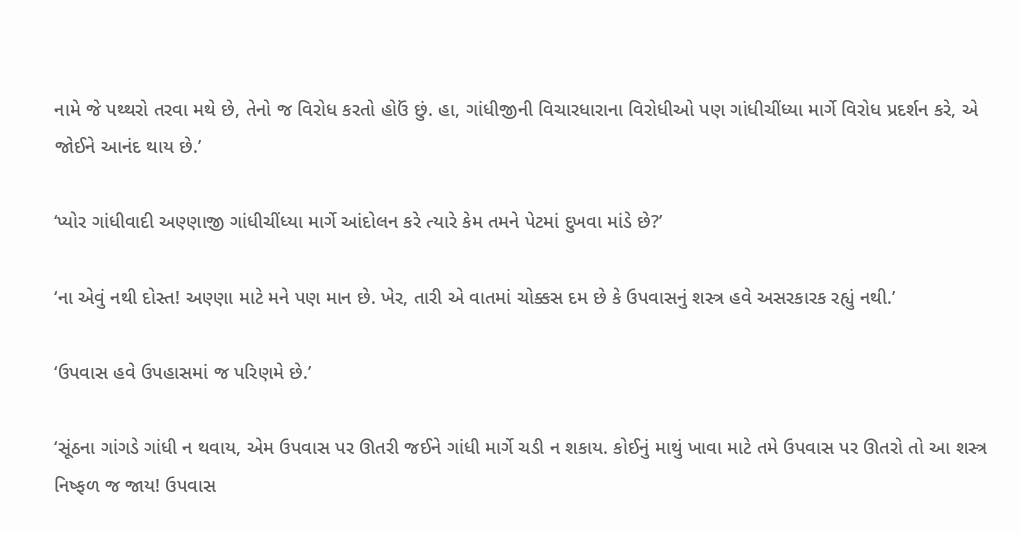નામે જે પથ્થરો તરવા મથે છે, તેનો જ વિરોધ કરતો હોઉં છું. હા, ગાંધીજીની વિચારધારાના વિરોધીઓ પણ ગાંધીચીંધ્યા માર્ગે વિરોધ પ્રદર્શન કરે, એ જોઈને આનંદ થાય છે.’

‘પ્યોર ગાંધીવાદી અણ્ણાજી ગાંધીચીંધ્યા માર્ગે આંદોલન કરે ત્યારે કેમ તમને પેટમાં દુખવા માંડે છે?’

‘ના એવું નથી દોસ્ત! અણ્ણા માટે મને પણ માન છે. ખેર, તારી એ વાતમાં ચોક્કસ દમ છે કે ઉપવાસનું શસ્ત્ર હવે અસરકારક રહ્યું નથી.’

‘ઉપવાસ હવે ઉપહાસમાં જ પરિણમે છે.’

‘સૂંઠના ગાંગડે ગાંધી ન થવાય, એમ ઉપવાસ પર ઊતરી જઈને ગાંધી માર્ગે ચડી ન શકાય. કોઈનું માથું ખાવા માટે તમે ઉપવાસ પર ઊતરો તો આ શસ્ત્ર નિષ્ફળ જ જાય! ઉપવાસ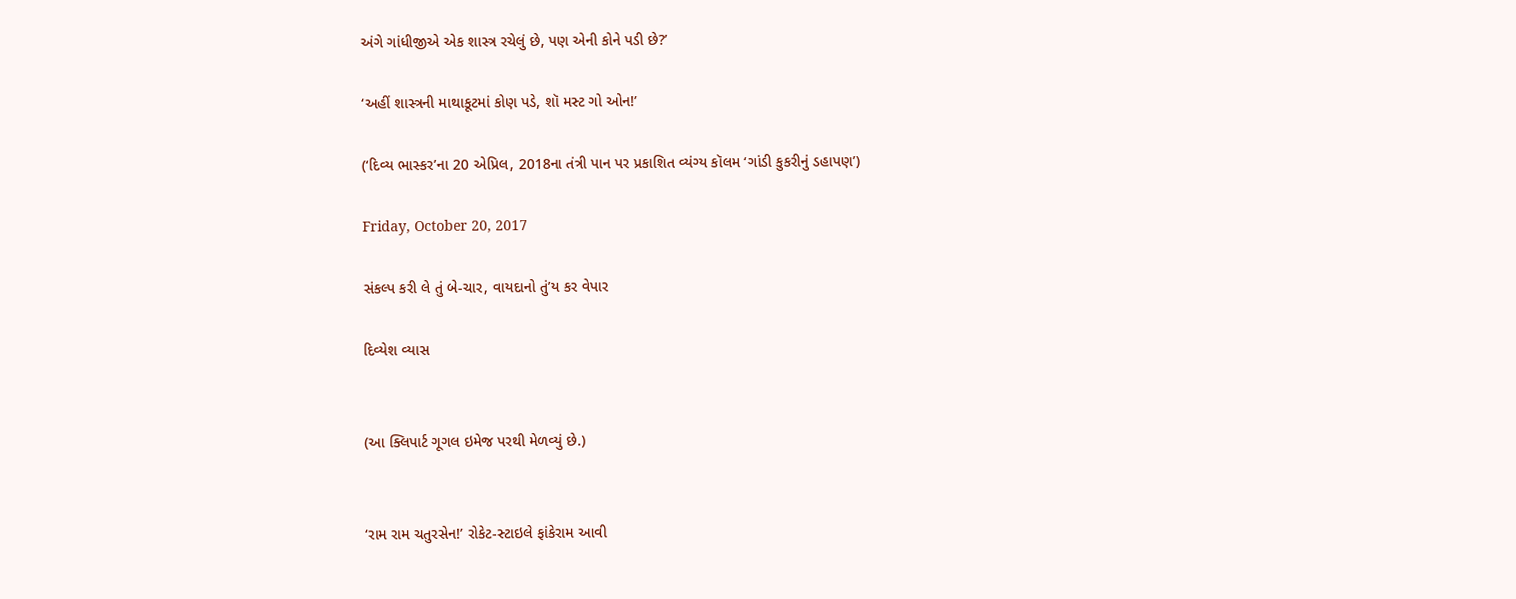અંગે ગાંધીજીએ એક શાસ્ત્ર રચેલું છે, પણ એની કોને પડી છે?’

‘અહીં શાસ્ત્રની માથાકૂટમાં કોણ પડે, શૉ મસ્ટ ગો ઓન!’

(‘દિવ્ય ભાસ્કર’ના 20 એપ્રિલ, 2018ના તંત્રી પાન પર પ્રકાશિત વ્યંગ્ય કૉલમ ‘ગાંડી કુકરીનું ડહાપણ’)

Friday, October 20, 2017

સંકલ્પ કરી લે તું બે-ચાર, વાયદાનો તું’ય કર વેપાર

દિવ્યેશ વ્યાસ


(આ ક્લિપાર્ટ ગૂગલ ઇમેજ પરથી મેળવ્યું છે.)


‘રામ રામ ચતુરસેન!’ રોકેટ-સ્ટાઇલે ફાંકેરામ આવી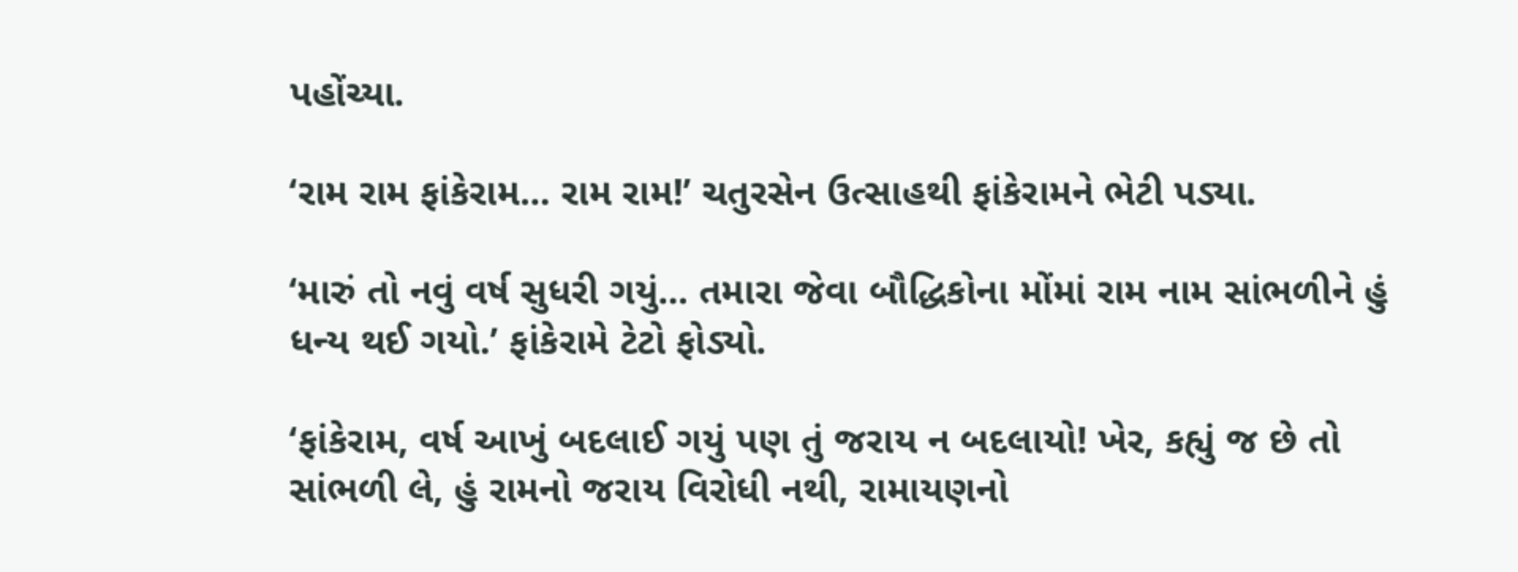પહોંચ્યા.

‘રામ રામ ફાંકેરામ... રામ રામ!’ ચતુરસેન ઉત્સાહથી ફાંકેરામને ભેટી પડ્યા.

‘મારું તો નવું વર્ષ સુધરી ગયું... તમારા જેવા બૌદ્ધિકોના મોંમાં રામ નામ સાંભળીને હું ધન્ય થઈ ગયો.’ ફાંકેરામે ટેટો ફોડ્યો.

‘ફાંકેરામ, વર્ષ આખું બદલાઈ ગયું પણ તું જરાય ન બદલાયો! ખેર, કહ્યું જ છે તો સાંભળી લે, હું રામનો જરાય વિરોધી નથી, રામાયણનો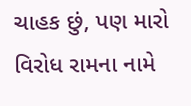ચાહક છું, પણ મારો વિરોધ રામના નામે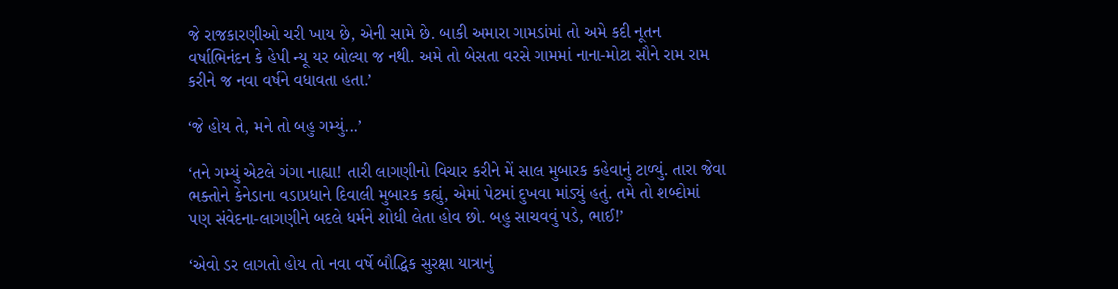જે રાજકારણીઓ ચરી ખાય છે, એની સામે છે. બાકી અમારા ગામડાંમાં તો અમે કદી નૂતન વર્ષાભિનંદન કે હેપી ન્યૂ યર બોલ્યા જ નથી. અમે તો બેસતા વરસે ગામમાં નાના-મોટા સૌને રામ રામ કરીને જ નવા વર્ષને વધાવતા હતા.’

‘જે હોય તે, મને તો બહુ ગમ્યું...’

‘તને ગમ્યું એટલે ગંગા નાહ્યા! તારી લાગણીનો વિચાર કરીને મેં સાલ મુબારક કહેવાનું ટાળ્યું. તારા જેવા ભક્તોને કેનેડાના વડાપ્રધાને દિવાલી મુબારક કહ્યું, એમાં પેટમાં દુખવા માંડ્યું હતું. તમે તો શબ્દોમાં પણ સંવેદના-લાગણીને બદલે ધર્મને શોધી લેતા હોવ છો. બહુ સાચવવું પડે, ભાઈ!’

‘એવો ડર લાગતો હોય તો નવા વર્ષે બૌદ્ધિક સુરક્ષા યાત્રાનું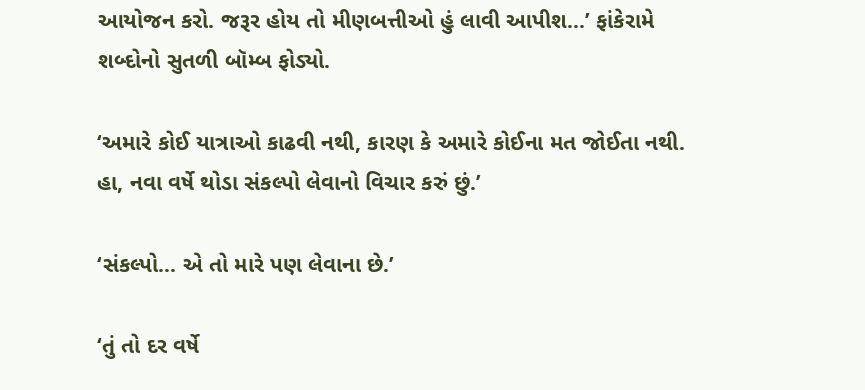આયોજન કરો. જરૂર હોય તો મીણબત્તીઓ હું લાવી આપીશ...’ ફાંકેરામે શબ્દોનો સુતળી બૉમ્બ ફોડ્યો.

‘અમારે કોઈ યાત્રાઓ કાઢવી નથી, કારણ કે અમારે કોઈના મત જોઈતા નથી. હા, નવા વર્ષે થોડા સંકલ્પો લેવાનો વિચાર કરું છું.’

‘સંકલ્પો... એ તો મારે પણ લેવાના છે.’

‘તું તો દર વર્ષે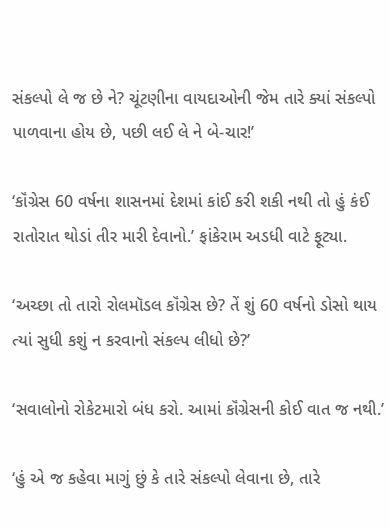સંકલ્પો લે જ છે ને? ચૂંટણીના વાયદાઓની જેમ તારે ક્યાં સંકલ્પો પાળવાના હોય છે, પછી લઈ લે ને બે-ચાર!’

‘કૉંગ્રેસ 60 વર્ષના શાસનમાં દેશમાં કાંઈ કરી શકી નથી તો હું કંઈ રાતોરાત થોડાં તીર મારી દેવાનો.’ ફાંકેરામ અડધી વાટે ફૂટ્યા.

‘અચ્છા તો તારો રોલમૉડલ કૉંગ્રેસ છે? તેં શું 60 વર્ષનો ડોસો થાય ત્યાં સુધી કશું ન કરવાનો સંકલ્પ લીધો છે?’

‘સવાલોનો રોકેટમારો બંધ કરો. આમાં કૉંગ્રેસની કોઈ વાત જ નથી.’

‘હું એ જ કહેવા માગું છું કે તારે સંકલ્પો લેવાના છે, તારે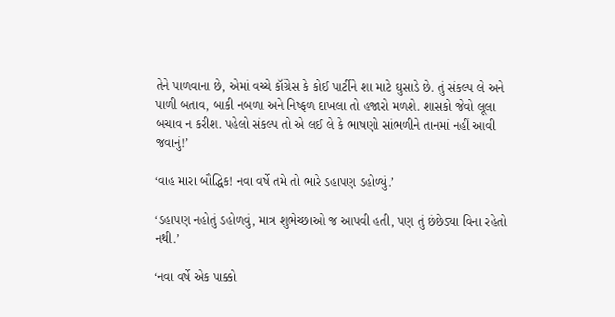તેને પાળવાના છે, એમાં વચ્ચે કૉંગ્રેસ કે કોઈ પાર્ટીને શા માટે ઘુસાડે છે. તું સંકલ્પ લે અને પાળી બતાવ, બાકી નબળા અને નિષ્ફળ દાખલા તો હજારો મળશે. શાસકો જેવો લૂલા બચાવ ન કરીશ. પહેલો સંકલ્પ તો એ લઈ લે કે ભાષણો સાંભળીને તાનમાં નહીં આવી જવાનું!’

‘વાહ મારા બૌદ્ધિક! નવા વર્ષે તમે તો ભારે ડહાપણ ડહોળ્યું.’

‘ડહાપણ નહોતું ડહોળવું, માત્ર શુભેચ્છાઓ જ આપવી હતી, પણ તું છંછેડ્યા વિના રહેતો નથી.’

‘નવા વર્ષે એક પાક્કો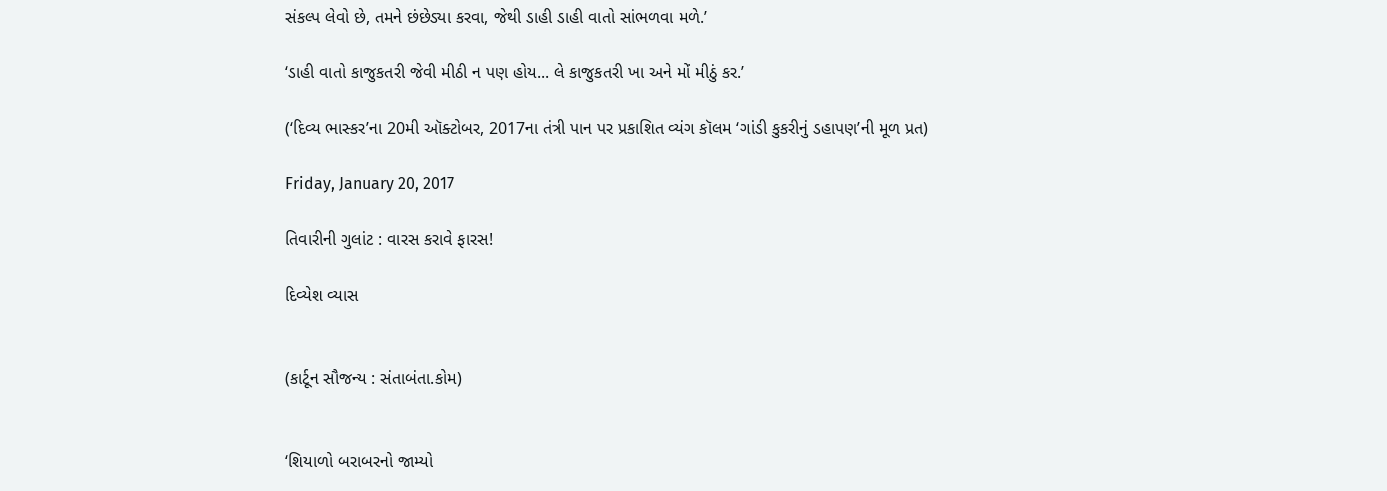સંકલ્પ લેવો છે, તમને છંછેડ્યા કરવા, જેથી ડાહી ડાહી વાતો સાંભળવા મળે.’

‘ડાહી વાતો કાજુકતરી જેવી મીઠી ન પણ હોય... લે કાજુકતરી ખા અને મોં મીઠું કર.’

(‘દિવ્ય ભાસ્કર’ના 20મી ઑક્ટોબર, 2017ના તંત્રી પાન પર પ્રકાશિત વ્યંગ કૉલમ ‘ગાંડી કુકરીનું ડહાપણ’ની મૂળ પ્રત)

Friday, January 20, 2017

તિવારીની ગુલાંટ : વારસ કરાવે ફારસ!

દિવ્યેશ વ્યાસ


(કાર્ટૂન સૌજન્ય : સંતાબંતા.કોમ)


‘શિયાળો બરાબરનો જામ્યો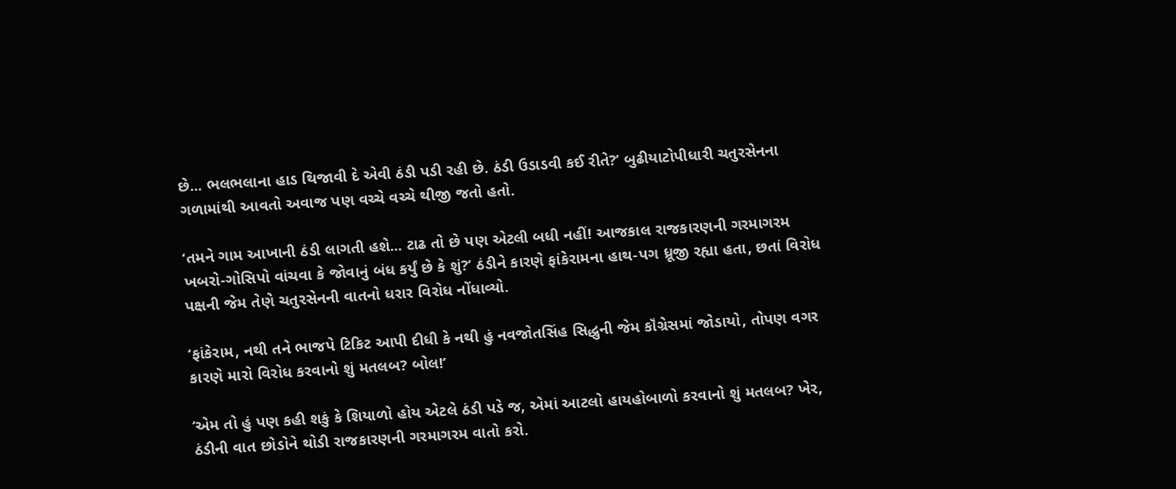છે... ભલભલાના હાડ થિજાવી દે એવી ઠંડી પડી રહી છે. ઠંડી ઉડાડવી કઈ રીતે?’ બુઢીયાટોપીધારી ચતુરસેનના ગળામાંથી આવતો અવાજ પણ વચ્ચે વચ્ચે થીજી જતો હતો.

‘તમને ગામ આખાની ઠંડી લાગતી હશે... ટાઢ તો છે પણ એટલી બધી નહીં! આજકાલ રાજકારણની ગરમાગરમ ખબરો-ગોસિપો વાંચવા કે જોવાનું બંધ કર્યું છે કે શું?’ ઠંડીને કારણે ફાંકેરામના હાથ-પગ ધ્રૂજી રહ્યા હતા, છતાં વિરોધ પક્ષની જેમ તેણે ચતુરસેનની વાતનો ધરાર વિરોધ નોંધાવ્યો.

‘ફાંકેરામ, નથી તને ભાજપે ટિકિટ આપી દીધી કે નથી હું નવજોતસિંહ સિદ્ધુની જેમ કૉંગ્રેસમાં જોડાયો, તોપણ વગર કારણે મારો વિરોધ કરવાનો શું મતલબ? બોલ!’

‘એમ તો હું પણ કહી શકું કે શિયાળો હોય એટલે ઠંડી પડે જ, એમાં આટલો હાયહોબાળો કરવાનો શું મતલબ? ખેર, ઠંડીની વાત છોડોને થોડી રાજકારણની ગરમાગરમ વાતો કરો.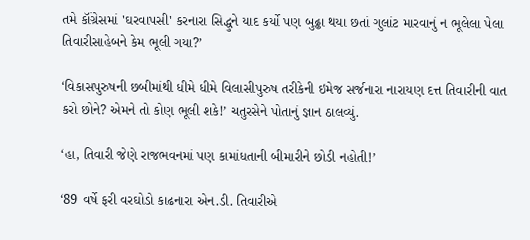તમે કૉંગ્રેસમાં 'ઘરવાપસી' કરનારા સિદ્ધુને યાદ કર્યો પણ બુઢ્ઢા થયા છતાં ગુલાંટ મારવાનું ન ભૂલેલા પેલા તિવારીસાહેબને કેમ ભૂલી ગયા?’

‘વિકાસપુરુષની છબીમાંથી ધીમે ધીમે વિલાસીપુરુષ તરીકેની ઇમેજ સર્જનારા નારાયણ દત્ત તિવારીની વાત કરો છોને? એમને તો કોણ ભૂલી શકે!’ ચતુરસેને પોતાનું જ્ઞાન ઠાલવ્યું.

‘હા, તિવારી જેણે રાજભવનમાં પણ કામાંધતાની બીમારીને છોડી નહોતી!’

‘89 વર્ષે ફરી વરઘોડો કાઢનારા એન.ડી. તિવારીએ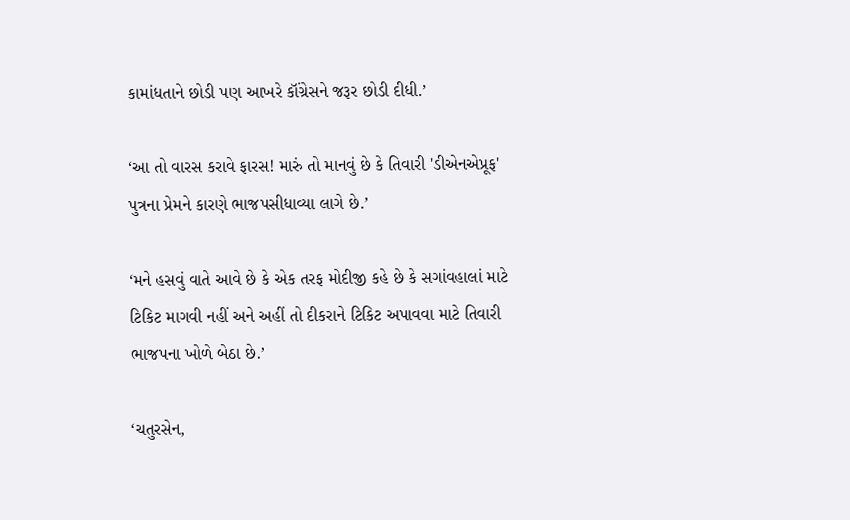કામાંધતાને છોડી પણ આખરે કૉંગ્રેસને જરૂર છોડી દીધી.’

‘આ તો વારસ કરાવે ફારસ! મારું તો માનવું છે કે તિવારી 'ડીએનએપ્રૂફ' પુત્રના પ્રેમને કારણે ભાજપસીધાવ્યા લાગે છે.’

‘મને હસવું વાતે આવે છે કે એક તરફ મોદીજી કહે છે કે સગાંવહાલાં માટે ટિકિટ માગવી નહીં અને અહીં તો દીકરાને ટિકિટ અપાવવા માટે તિવારી ભાજપના ખોળે બેઠા છે.’

‘ચતુરસેન,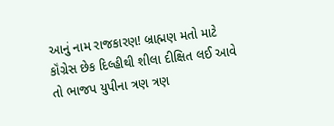આનું નામ રાજકારણ! બ્રાહ્મણ મતો માટે કૉંગ્રેસ છેક દિલ્હીથી શીલા દીક્ષિત લઈ આવે તો ભાજપ યુપીના ત્રણ ત્રણ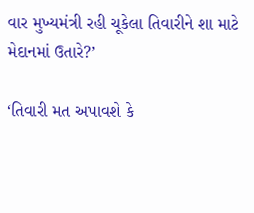વાર મુખ્યમંત્રી રહી ચૂકેલા તિવારીને શા માટે મેદાનમાં ઉતારે?’

‘તિવારી મત અપાવશે કે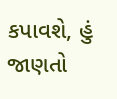કપાવશે, હું જાણતો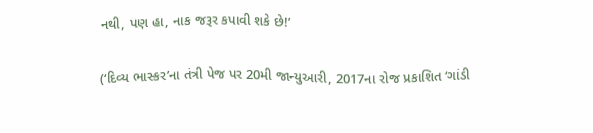નથી, પણ હા, નાક જરૂર કપાવી શકે છે!’

(‘દિવ્ય ભાસ્કર’ના તંત્રી પેજ પર 20મી જાન્યુઆરી, 2017ના રોજ પ્રકાશિત ‘ગાંડી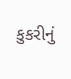કુકરીનું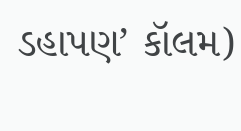ડહાપણ’ કૉલમ)